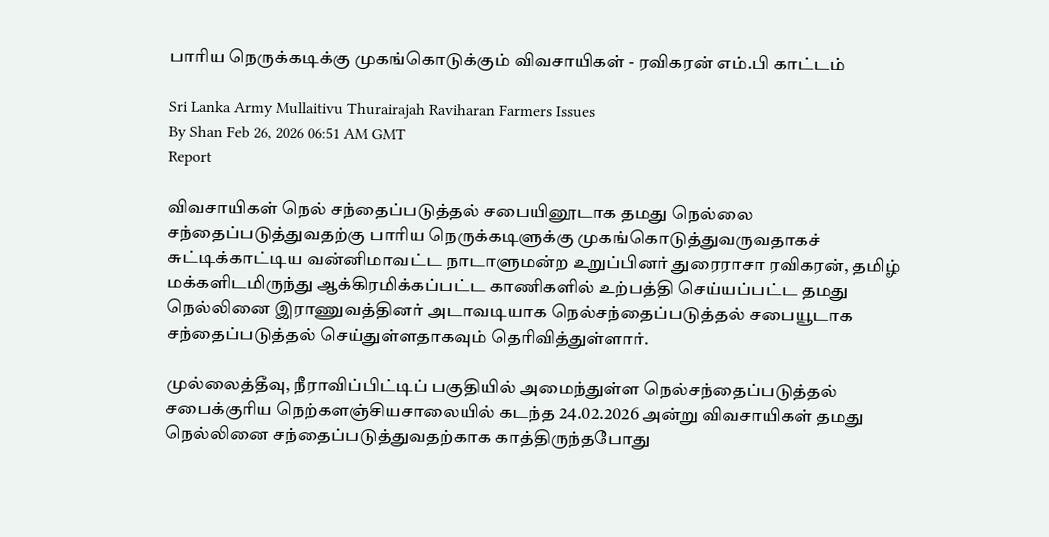பாரிய நெருக்கடிக்கு முகங்கொடுக்கும் விவசாயிகள் - ரவிகரன் எம்.பி காட்டம்

Sri Lanka Army Mullaitivu Thurairajah Raviharan Farmers Issues
By Shan Feb 26, 2026 06:51 AM GMT
Report

விவசாயிகள் நெல் சந்தைப்படுத்தல் சபையினூடாக தமது நெல்லை சந்தைப்படுத்துவதற்கு பாரிய நெருக்கடிளுக்கு முகங்கொடுத்துவருவதாகச் சுட்டிக்காட்டிய வன்னிமாவட்ட நாடாளுமன்ற உறுப்பினர் துரைராசா ரவிகரன், தமிழ் மக்களிடமிருந்து ஆக்கிரமிக்கப்பட்ட காணிகளில் உற்பத்தி செய்யப்பட்ட தமது நெல்லினை இராணுவத்தினர் அடாவடியாக நெல்சந்தைப்படுத்தல் சபையூடாக சந்தைப்படுத்தல் செய்துள்ளதாகவும் தெரிவித்துள்ளார்.

முல்லைத்தீவு, நீராவிப்பிட்டிப் பகுதியில் அமைந்துள்ள நெல்சந்தைப்படுத்தல் சபைக்குரிய நெற்களஞ்சியசாலையில் கடந்த 24.02.2026 அன்று விவசாயிகள் தமது நெல்லினை சந்தைப்படுத்துவதற்காக காத்திருந்தபோது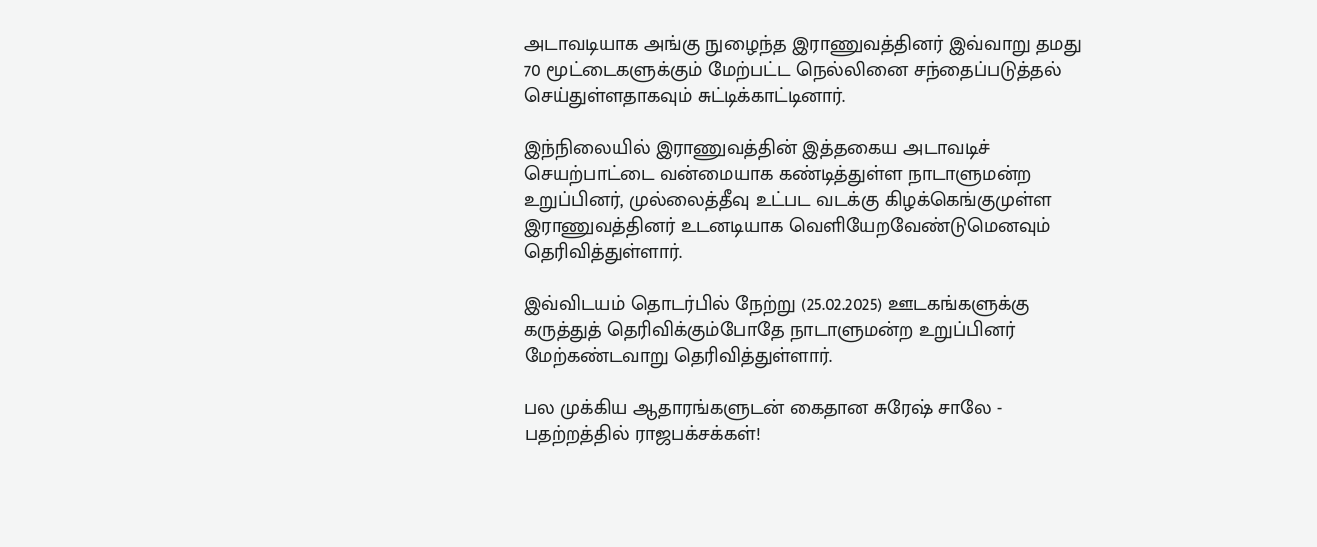அடாவடியாக அங்கு நுழைந்த இராணுவத்தினர் இவ்வாறு தமது 70 மூட்டைகளுக்கும் மேற்பட்ட நெல்லினை சந்தைப்படுத்தல் செய்துள்ளதாகவும் சுட்டிக்காட்டினார்.

இந்நிலையில் இராணுவத்தின் இத்தகைய அடாவடிச் செயற்பாட்டை வன்மையாக கண்டித்துள்ள நாடாளுமன்ற உறுப்பினர், முல்லைத்தீவு உட்பட வடக்கு கிழக்கெங்குமுள்ள இராணுவத்தினர் உடனடியாக வெளியேறவேண்டுமெனவும் தெரிவித்துள்ளார்.

இவ்விடயம் தொடர்பில் நேற்று (25.02.2025) ஊடகங்களுக்கு கருத்துத் தெரிவிக்கும்போதே நாடாளுமன்ற உறுப்பினர் மேற்கண்டவாறு தெரிவித்துள்ளார்.

பல முக்கிய ஆதாரங்களுடன் கைதான சுரேஷ் சாலே - பதற்றத்தில் ராஜபக்‌சக்கள்!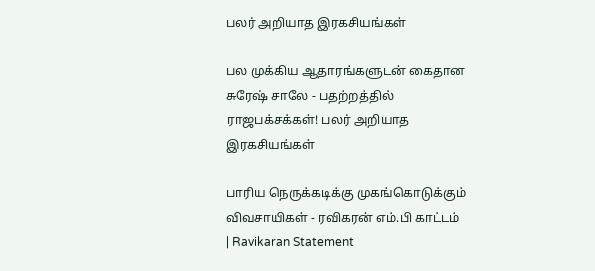பலர் அறியாத இரகசியங்கள்

பல முக்கிய ஆதாரங்களுடன் கைதான சுரேஷ் சாலே - பதற்றத்தில் ராஜபக்‌சக்கள்! பலர் அறியாத இரகசியங்கள்

பாரிய நெருக்கடிக்கு முகங்கொடுக்கும் விவசாயிகள் - ரவிகரன் எம்.பி காட்டம் | Ravikaran Statement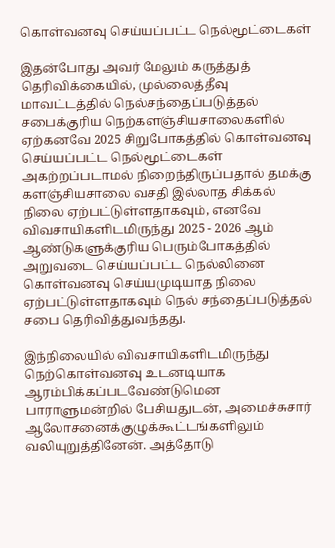கொள்வனவு செய்யப்பட்ட நெல்மூட்டைகள்

இதன்போது அவர் மேலும் கருத்துத் தெரிவிக்கையில், முல்லைத்தீவு மாவட்டத்தில் நெல்சந்தைப்படுத்தல் சபைக்குரிய நெற்களஞ்சியசாலைகளில் ஏற்கனவே 2025 சிறுபோகத்தில் கொள்வனவு செய்யப்பட்ட நெல்மூட்டைகள் அகற்றப்படாமல் நிறைந்திருப்பதால் தமக்கு களஞ்சியசாலை வசதி இல்லாத சிக்கல் நிலை ஏற்பட்டுள்ளதாகவும், எனவே விவசாயிகளிடமிருந்து 2025 - 2026 ஆம் ஆண்டுகளுக்குரிய பெரும்போகத்தில் அறுவடை செய்யப்பட்ட நெல்லினை கொள்வனவு செய்யமுடியாத நிலை ஏற்பட்டுள்ளதாகவும் நெல் சந்தைப்படுத்தல் சபை தெரிவித்துவந்தது.

இந்நிலையில் விவசாயிகளிடமிருந்து நெற்கொள்வனவு உடனடியாக ஆரம்பிக்கப்படவேண்டுமென பாராளுமன்றில் பேசியதுடன், அமைச்சுசார் ஆலோசனைக்குழுக்கூட்டங்களிலும் வலியுறுத்தினேன். அத்தோடு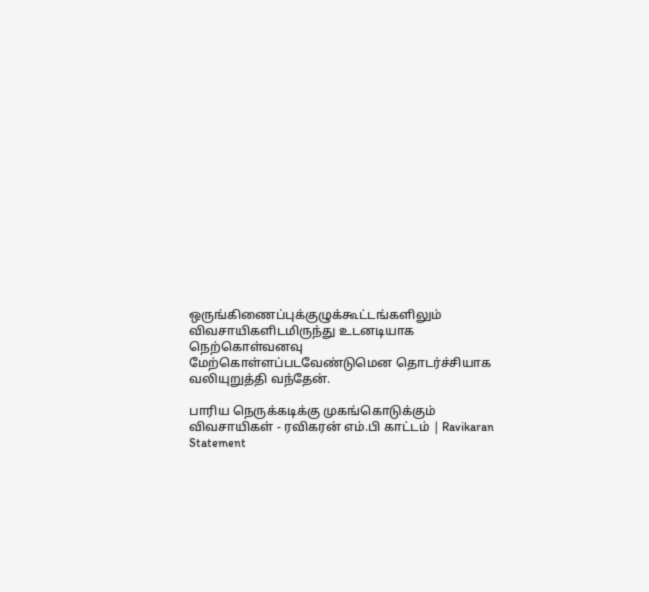ஒருங்கிணைப்புக்குழுக்கூட்டங்களிலும் விவசாயிகளிடமிருந்து உடனடியாக நெற்கொள்வனவு மேற்கொள்ளப்படவேண்டுமென தொடர்ச்சியாக வலியுறுத்தி வந்தேன்.

பாரிய நெருக்கடிக்கு முகங்கொடுக்கும் விவசாயிகள் - ரவிகரன் எம்.பி காட்டம் | Ravikaran Statement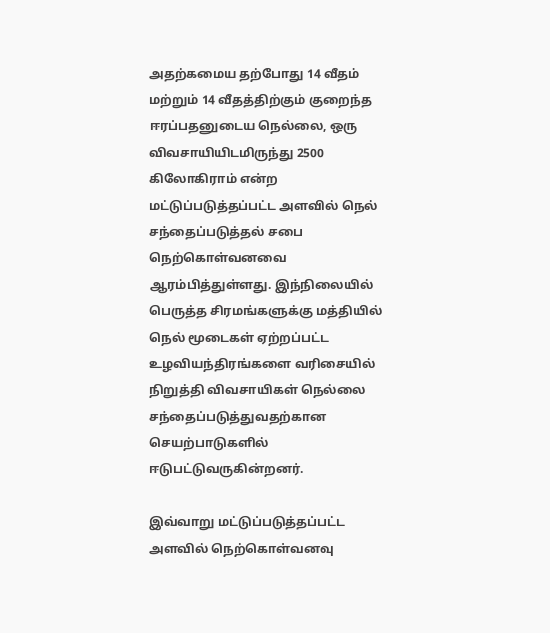அதற்கமைய தற்போது 14 வீதம் மற்றும் 14 வீதத்திற்கும் குறைந்த ஈரப்பதனுடைய நெல்லை, ஒரு விவசாயியிடமிருந்து 2500 கிலோகிராம் என்ற மட்டுப்படுத்தப்பட்ட அளவில் நெல் சந்தைப்படுத்தல் சபை நெற்கொள்வனவை ஆரம்பித்துள்ளது. இந்நிலையில் பெருத்த சிரமங்களுக்கு மத்தியில் நெல் மூடைகள் ஏற்றப்பட்ட உழவியந்திரங்களை வரிசையில் நிறுத்தி விவசாயிகள் நெல்லை சந்தைப்படுத்துவதற்கான செயற்பாடுகளில் ஈடுபட்டுவருகின்றனர்.

இவ்வாறு மட்டுப்படுத்தப்பட்ட அளவில் நெற்கொள்வனவு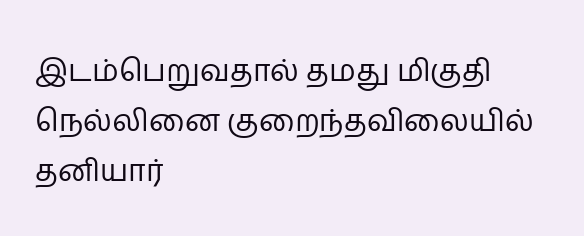இடம்பெறுவதால் தமது மிகுதி நெல்லினை குறைந்தவிலையில் தனியார்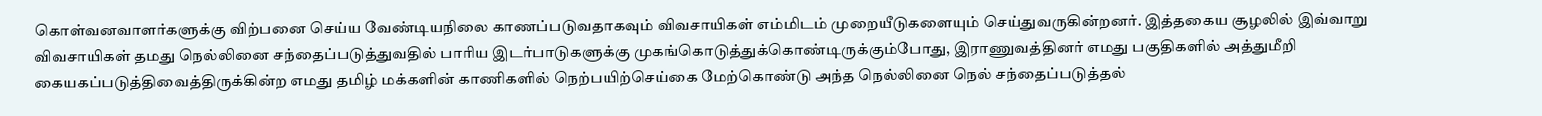கொள்வனவாளர்களுக்கு விற்பனை செய்ய வேண்டியநிலை காணப்படுவதாகவும் விவசாயிகள் எம்மிடம் முறையீடுகளையும் செய்துவருகின்றனர். இத்தகைய சூழலில் இவ்வாறு விவசாயிகள் தமது நெல்லினை சந்தைப்படுத்துவதில் பாரிய இடர்பாடுகளுக்கு முகங்கொடுத்துக்கொண்டிருக்கும்போது, இராணுவத்தினர் எமது பகுதிகளில் அத்துமீறி கையகப்படுத்திவைத்திருக்கின்ற எமது தமிழ் மக்களின் காணிகளில் நெற்பயிற்செய்கை மேற்கொண்டு அந்த நெல்லினை நெல் சந்தைப்படுத்தல்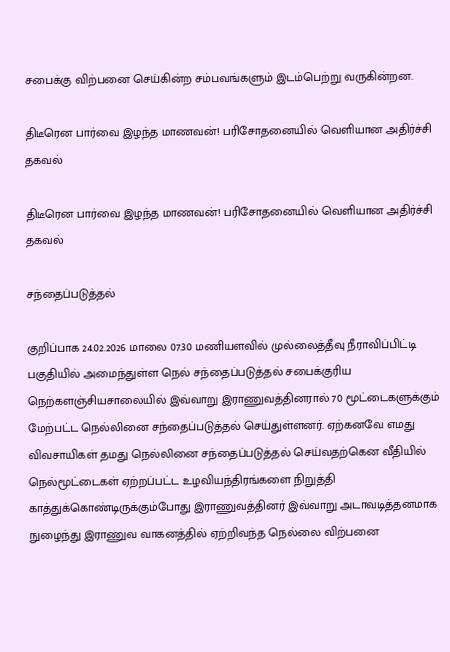சபைக்கு விற்பனை செய்கின்ற சம்பவங்களும் இடம்பெற்று வருகின்றன.

திடீரென பார்வை இழந்த மாணவன்! பரிசோதனையில் வெளியான அதிர்ச்சி தகவல்

திடீரென பார்வை இழந்த மாணவன்! பரிசோதனையில் வெளியான அதிர்ச்சி தகவல்

சந்தைப்படுத்தல்

குறிப்பாக 24.02.2026 மாலை 07.30 மணியளவில் முல்லைத்தீவு நீராவிப்பிட்டி பகுதியில் அமைந்துள்ள நெல் சந்தைப்படுத்தல் சபைக்குரிய நெற்களஞ்சியசாலையில் இவ்வாறு இராணுவத்தினரால் 70 மூட்டைகளுக்கும் மேற்பட்ட நெல்லினை சந்தைப்படுத்தல் செய்துள்ளனர். ஏற்கனவே எமது விவசாயிகள் தமது நெல்லினை சந்தைப்படுத்தல் செய்வதற்கென வீதியில் நெல்மூட்டைகள் ஏற்றப்பட்ட உழவியந்திரங்களை நிறுத்தி காத்துக்கொண்டிருக்கும்போது இராணுவத்தினர் இவ்வாறு அடாவடித்தனமாக நுழைந்து இராணுவ வாகனத்தில் ஏற்றிவந்த நெல்லை விற்பனை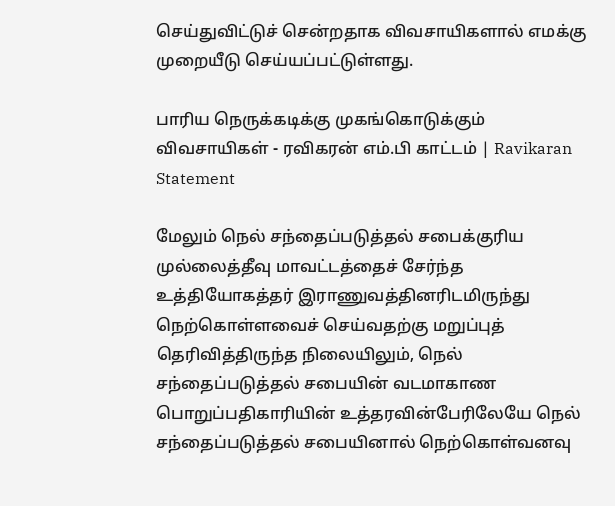செய்துவிட்டுச் சென்றதாக விவசாயிகளால் எமக்கு முறையீடு செய்யப்பட்டுள்ளது.

பாரிய நெருக்கடிக்கு முகங்கொடுக்கும் விவசாயிகள் - ரவிகரன் எம்.பி காட்டம் | Ravikaran Statement

மேலும் நெல் சந்தைப்படுத்தல் சபைக்குரிய முல்லைத்தீவு மாவட்டத்தைச் சேர்ந்த உத்தியோகத்தர் இராணுவத்தினரிடமிருந்து நெற்கொள்ளவைச் செய்வதற்கு மறுப்புத் தெரிவித்திருந்த நிலையிலும், நெல் சந்தைப்படுத்தல் சபையின் வடமாகாண பொறுப்பதிகாரியின் உத்தரவின்பேரிலேயே நெல் சந்தைப்படுத்தல் சபையினால் நெற்கொள்வனவு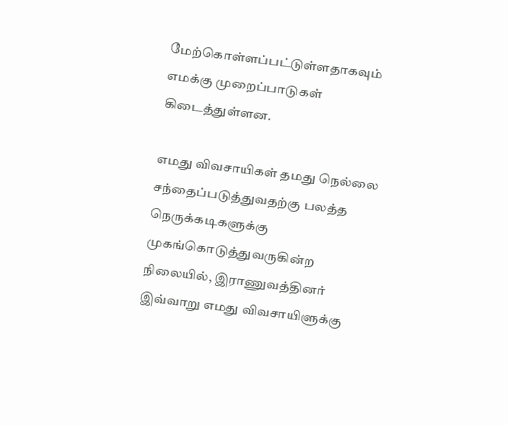மேற்கொள்ளப்பட்டுள்ளதாகவும் எமக்கு முறைப்பாடுகள் கிடைத்துள்ளன.

எமது விவசாயிகள் தமது நெல்லை சந்தைப்படுத்துவதற்கு பலத்த நெருக்கடிகளுக்கு முகங்கொடுத்துவருகின்ற நிலையில், இராணுவத்தினர் இவ்வாறு எமது விவசாயிளுக்கு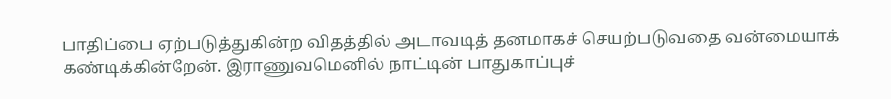பாதிப்பை ஏற்படுத்துகின்ற விதத்தில் அடாவடித் தனமாகச் செயற்படுவதை வன்மையாக் கண்டிக்கின்றேன். இராணுவமெனில் நாட்டின் பாதுகாப்புச்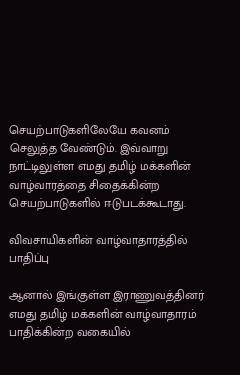செயற்பாடுகளிலேயே கவனம் செலுத்த வேண்டும். இவ்வாறு நாட்டிலுள்ள எமது தமிழ் மக்களின் வாழ்வாரத்தை சிதைக்கின்ற செயற்பாடுகளில் ஈடுபடக்கூடாது.

விவசாயிகளின் வாழ்வாதாரத்தில் பாதிப்பு

ஆனால் இங்குள்ள இராணுவத்தினர் எமது தமிழ் மக்களின் வாழ்வாதாரம் பாதிக்கின்ற வகையில்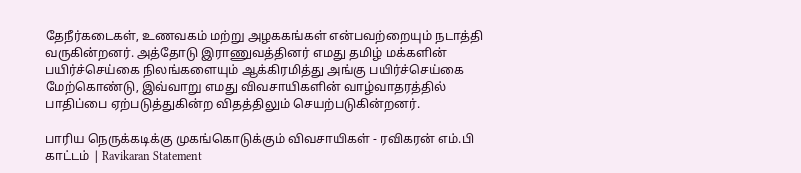தேநீர்கடைகள், உணவகம் மற்று அழககங்கள் என்பவற்றையும் நடாத்தி வருகின்றனர். அத்தோடு இராணுவத்தினர் எமது தமிழ் மக்களின் பயிர்ச்செய்கை நிலங்களையும் ஆக்கிரமித்து அங்கு பயிர்ச்செய்கை மேற்கொண்டு, இவ்வாறு எமது விவசாயிகளின் வாழ்வாதரத்தில் பாதிப்பை ஏற்படுத்துகின்ற விதத்திலும் செயற்படுகின்றனர்.

பாரிய நெருக்கடிக்கு முகங்கொடுக்கும் விவசாயிகள் - ரவிகரன் எம்.பி காட்டம் | Ravikaran Statement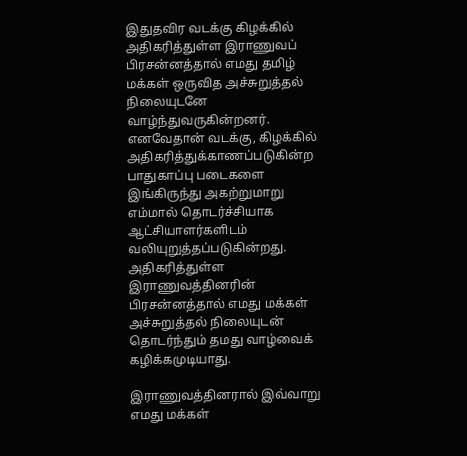இதுதவிர வடக்கு கிழக்கில் அதிகரித்துள்ள இராணுவப் பிரசன்னத்தால் எமது தமிழ் மக்கள் ஒருவித அச்சுறுத்தல் நிலையுடனே வாழ்ந்துவருகின்றனர். எனவேதான் வடக்கு, கிழக்கில் அதிகரித்துக்காணப்படுகின்ற பாதுகாப்பு படைகளை இங்கிருந்து அகற்றுமாறு எம்மால் தொடர்ச்சியாக ஆட்சியாளர்களிடம் வலியுறுத்தப்படுகின்றது. அதிகரித்துள்ள இராணுவத்தினரின் பிரசன்னத்தால் எமது மக்கள் அச்சுறுத்தல் நிலையுடன் தொடர்ந்தும் தமது வாழ்வைக் கழிக்கமுடியாது.

இராணுவத்தினரால் இவ்வாறு எமது மக்கள்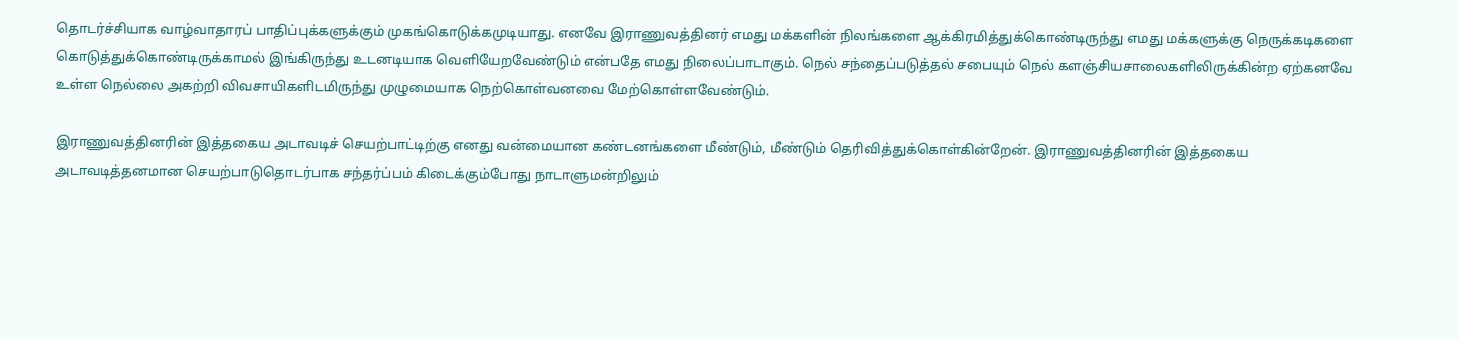தொடர்ச்சியாக வாழ்வாதாரப் பாதிப்புக்களுக்கும் முகங்கொடுக்கமுடியாது. எனவே இராணுவத்தினர் எமது மக்களின் நிலங்களை ஆக்கிரமித்துக்கொண்டிருந்து எமது மக்களுக்கு நெருக்கடிகளை கொடுத்துக்கொண்டிருக்காமல் இங்கிருந்து உடனடியாக வெளியேறவேண்டும் என்பதே எமது நிலைப்பாடாகும். நெல் சந்தைப்படுத்தல் சபையும் நெல் களஞ்சியசாலைகளிலிருக்கின்ற ஏற்கனவே உள்ள நெல்லை அகற்றி விவசாயிகளிடமிருந்து முழுமையாக நெற்கொள்வனவை மேற்கொள்ளவேண்டும்.

இராணுவத்தினரின் இத்தகைய அடாவடிச் செயற்பாட்டிற்கு எனது வன்மையான கண்டனங்களை மீண்டும், மீண்டும் தெரிவித்துக்கொள்கின்றேன். இராணுவத்தினரின் இத்தகைய அடாவடித்தனமான செயற்பாடுதொடர்பாக சந்தர்ப்பம் கிடைக்கும்போது நாடாளுமன்றிலும்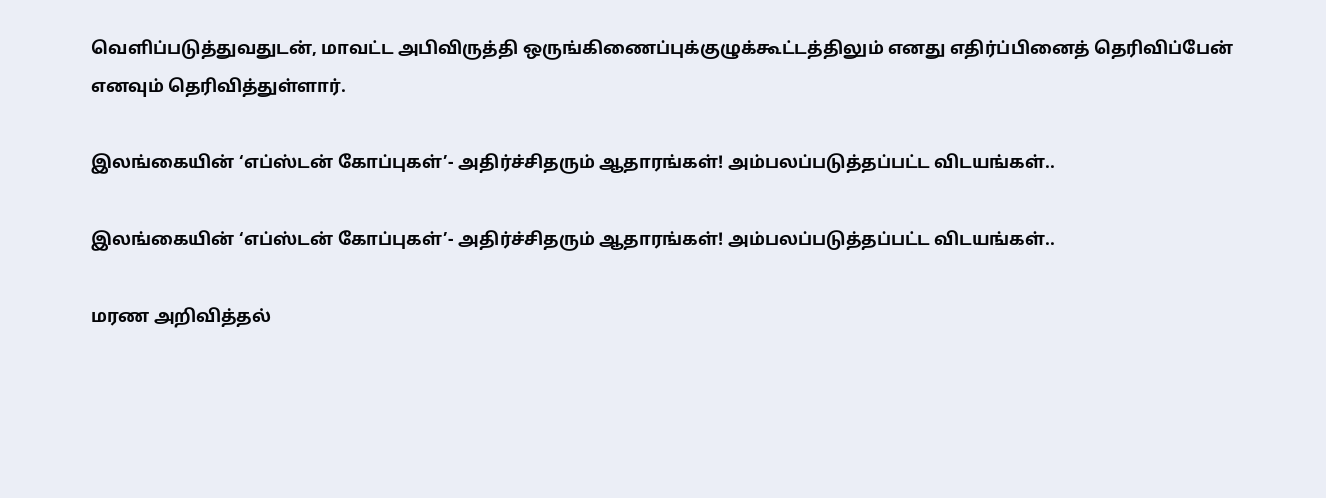வெளிப்படுத்துவதுடன், மாவட்ட அபிவிருத்தி ஒருங்கிணைப்புக்குழுக்கூட்டத்திலும் எனது எதிர்ப்பினைத் தெரிவிப்பேன் எனவும் தெரிவித்துள்ளார்.

இலங்கையின் ‘எப்ஸ்டன் கோப்புகள்’- அதிர்ச்சிதரும் ஆதாரங்கள்! அம்பலப்படுத்தப்பட்ட விடயங்கள்..

இலங்கையின் ‘எப்ஸ்டன் கோப்புகள்’- அதிர்ச்சிதரும் ஆதாரங்கள்! அம்பலப்படுத்தப்பட்ட விடயங்கள்..

மரண அறிவித்தல்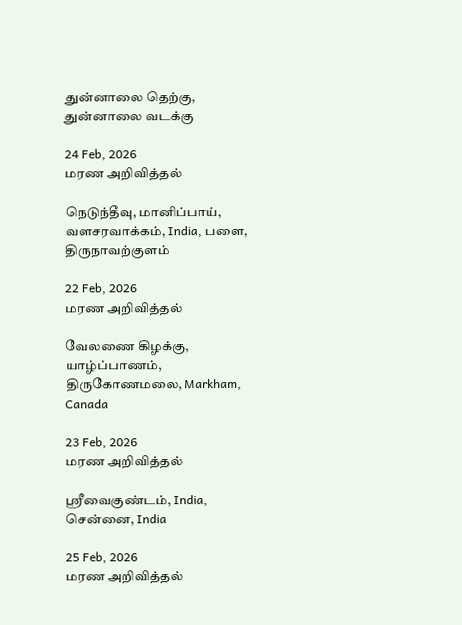துன்னாலை தெற்கு, துன்னாலை வடக்கு

24 Feb, 2026
மரண அறிவித்தல்

நெடுந்தீவு, மானிப்பாய், வளசரவாக்கம், India, பளை, திருநாவற்குளம்

22 Feb, 2026
மரண அறிவித்தல்

வேலணை கிழக்கு, யாழ்ப்பாணம், திருகோணமலை, Markham, Canada

23 Feb, 2026
மரண அறிவித்தல்

ஸ்ரீவைகுண்டம், India, சென்னை, India

25 Feb, 2026
மரண அறிவித்தல்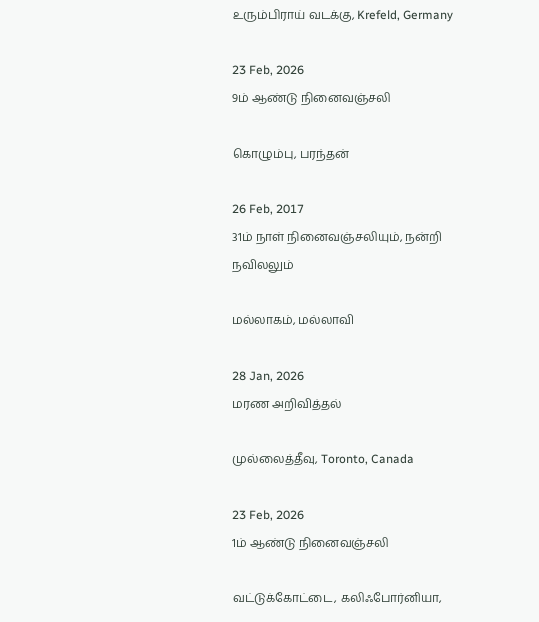உரும்பிராய் வடக்கு, Krefeld, Germany

23 Feb, 2026
9ம் ஆண்டு நினைவஞ்சலி

கொழும்பு, பரந்தன்

26 Feb, 2017
31ம் நாள் நினைவஞ்சலியும், நன்றி நவிலலும்

மல்லாகம், மல்லாவி

28 Jan, 2026
மரண அறிவித்தல்

முல்லைத்தீவு, Toronto, Canada

23 Feb, 2026
1ம் ஆண்டு நினைவஞ்சலி

வட்டுக்கோட்டை, கலிஃபோர்னியா,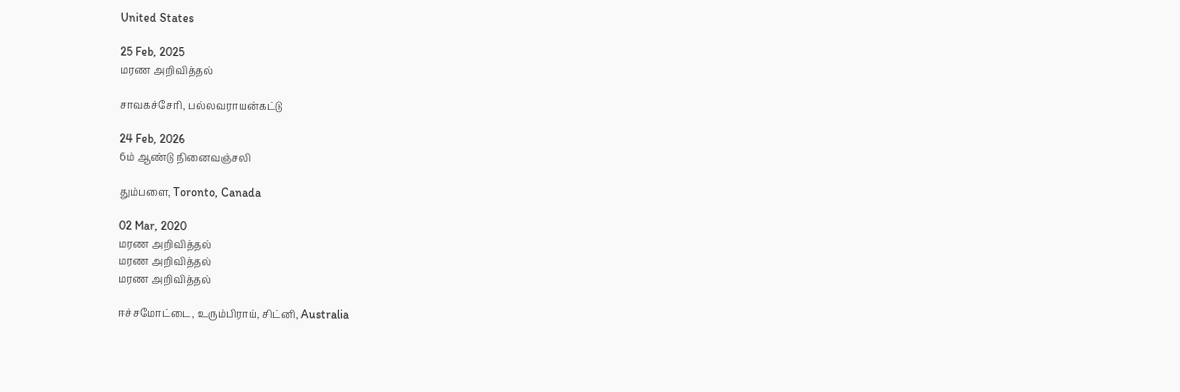United States

25 Feb, 2025
மரண அறிவித்தல்

சாவகச்சேரி, பல்லவராயன்கட்டு

24 Feb, 2026
6ம் ஆண்டு நினைவஞ்சலி

தும்பளை, Toronto, Canada

02 Mar, 2020
மரண அறிவித்தல்
மரண அறிவித்தல்
மரண அறிவித்தல்

ஈச்சமோட்டை, உரும்பிராய், சிட்னி, Australia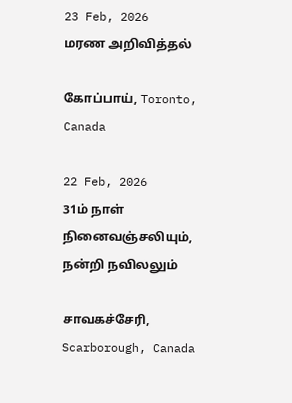23 Feb, 2026
மரண அறிவித்தல்

கோப்பாய், Toronto, Canada

22 Feb, 2026
31ம் நாள் நினைவஞ்சலியும், நன்றி நவிலலும்

சாவகச்சேரி, Scarborough, Canada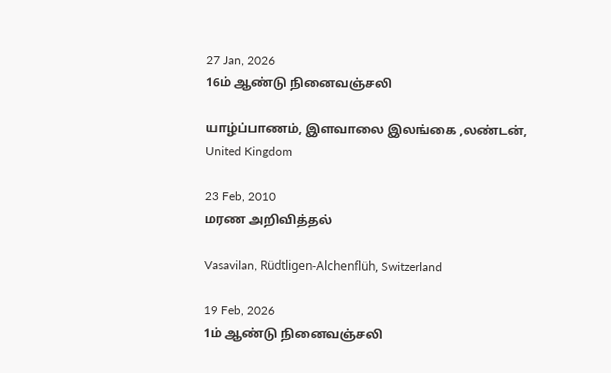27 Jan, 2026
16ம் ஆண்டு நினைவஞ்சலி

யாழ்ப்பாணம், இளவாலை இலங்கை ,லண்டன், United Kingdom

23 Feb, 2010
மரண அறிவித்தல்

Vasavilan, Rüdtligen-Alchenflüh, Switzerland

19 Feb, 2026
1ம் ஆண்டு நினைவஞ்சலி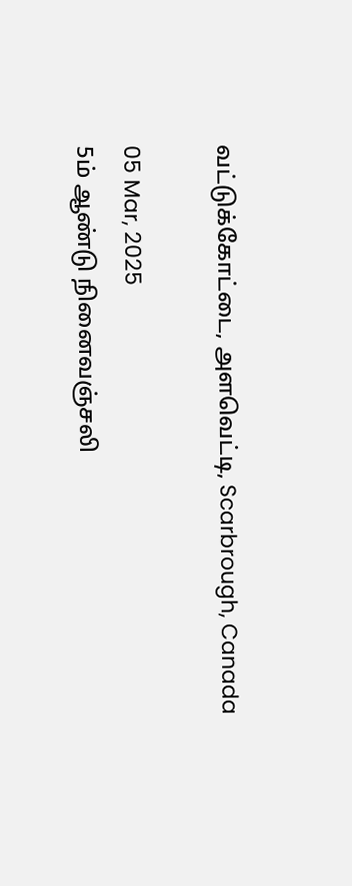வட்டுக்கோட்டை, அளவெட்டி, Scarbrough, Canada

05 Mar, 2025
5ம் ஆண்டு நினைவஞ்சலி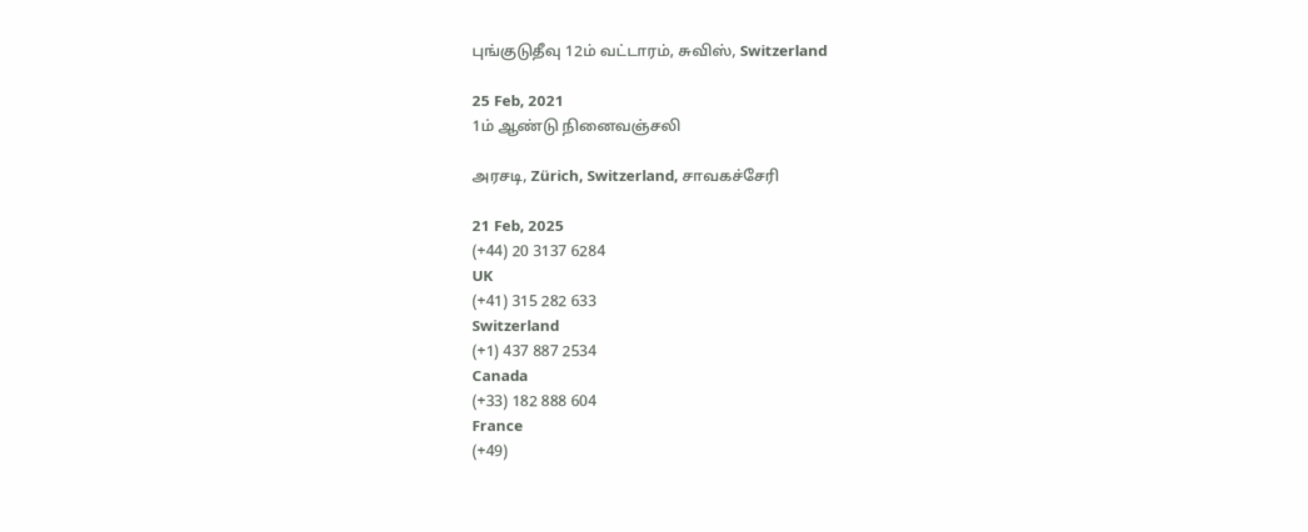புங்குடுதீவு 12ம் வட்டாரம், சுவிஸ், Switzerland

25 Feb, 2021
1ம் ஆண்டு நினைவஞ்சலி

அரசடி, Zürich, Switzerland, சாவகச்சேரி

21 Feb, 2025
(+44) 20 3137 6284
UK
(+41) 315 282 633
Switzerland
(+1) 437 887 2534
Canada
(+33) 182 888 604
France
(+49)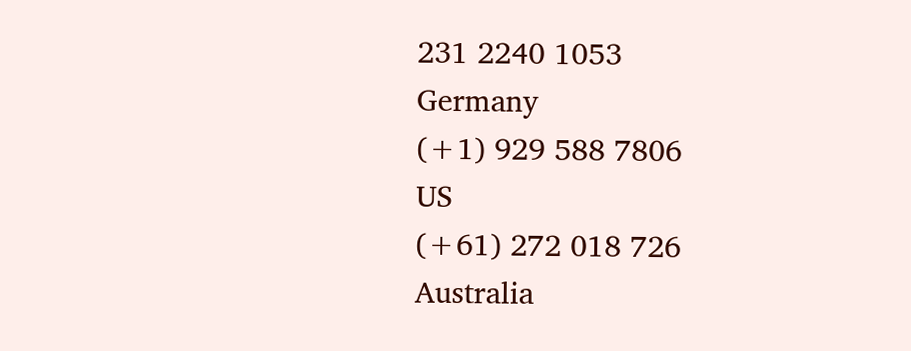231 2240 1053
Germany
(+1) 929 588 7806
US
(+61) 272 018 726
Australia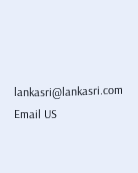lankasri@lankasri.com
Email US